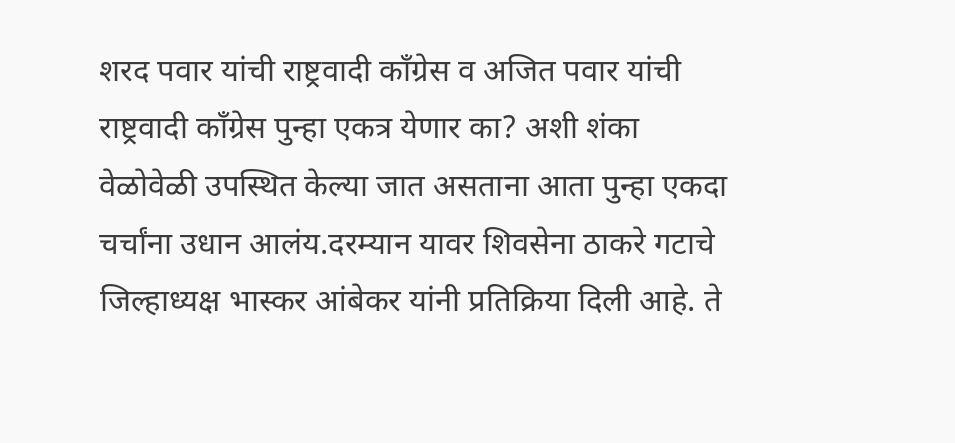शरद पवार यांची राष्ट्रवादी काँग्रेस व अजित पवार यांची राष्ट्रवादी काँग्रेस पुन्हा एकत्र येणार का? अशी शंका वेळोवेळी उपस्थित केल्या जात असताना आता पुन्हा एकदा चर्चांना उधान आलंय.दरम्यान यावर शिवसेना ठाकरे गटाचे जिल्हाध्यक्ष भास्कर आंबेकर यांनी प्रतिक्रिया दिली आहे. ते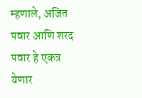म्हणाले, अजित पवार आणि शरद पवार हे एकत्र येणार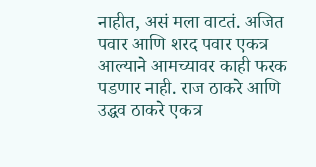नाहीत, असं मला वाटतं. अजित पवार आणि शरद पवार एकत्र आल्याने आमच्यावर काही फरक पडणार नाही. राज ठाकरे आणि उद्धव ठाकरे एकत्र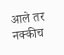आले तर नक्कीच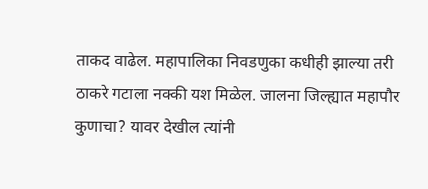ताकद वाढेल. महापालिका निवडणुका कधीही झाल्या तरी ठाकरे गटाला नक्की यश मिळेल. जालना जिल्ह्यात महापौर कुणाचा? यावर देखील त्यांनी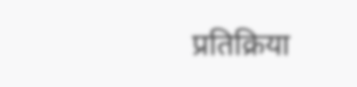प्रतिक्रिया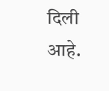दिली आहे.